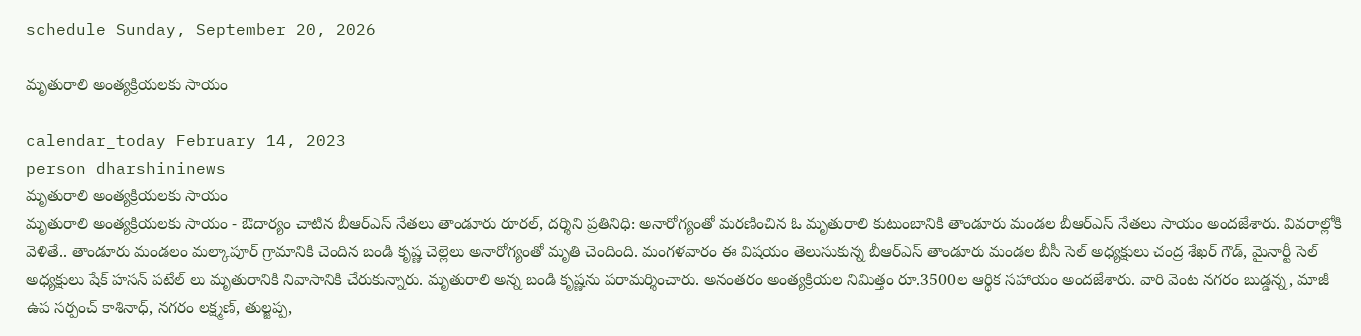schedule Sunday, September 20, 2026

మృతురాలి అంత్యక్రియలకు సాయం

calendar_today February 14, 2023
person dharshininews
మృతురాలి అంత్యక్రియలకు సాయం
మృతురాలి అంత్యక్రియలకు సాయం - ఔదార్యం చాటిన బీఆర్ఎస్ నేతలు తాండూరు రూరల్, దర్శిని ప్రతినిధి: అనారోగ్యంతో మరణించిన ఓ మృతురాలి కుటుంబానికి తాండూరు మండల బీఆర్ఎస్ నేతలు సాయం అందజేశారు. వివరాల్లోకి వెళితే.. తాండూరు మండలం మల్కాపూర్ గ్రామానికి చెందిన బండి కృష్ణ చెల్లెలు అనారోగ్యంతో మృతి చెందింది. మంగళవారం ఈ విషయం తెలుసుకున్న బీఆర్ఎస్ తాండూరు మండల బీసీ సెల్ అధ్యక్షులు చంద్ర శేఖర్ గౌడ్, మైనార్టీ సెల్ అధ్యక్షులు షేక్ హసన్ పటేల్ లు మృతురానికి నివాసానికి చేరుకున్నారు. మృతురాలి అన్న బండి కృష్ణను పరామర్శించారు. అనంతరం అంత్యక్రియల నిమిత్తం రూ.3500ల ఆర్థిక సహాయం అందజేశారు. వారి వెంట నగరం బుడ్డన్న, మాజీ ఉప సర్పంచ్ కాశినాధ్, నగరం లక్ష్మణ్, తుల్జప్ప,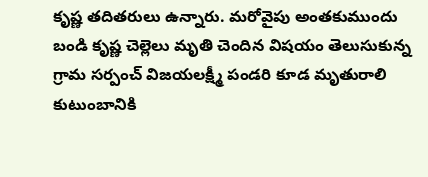కృష్ణ తదితరులు ఉన్నారు. మరోవైపు అంతకుముందు బండి కృష్ణ చెల్లెలు మృతి చెందిన విషయం తెలుసుకున్న గ్రామ సర్పంచ్ విజయలక్ష్మీ పండరి కూడ మృతురాలి కుటుంబానికి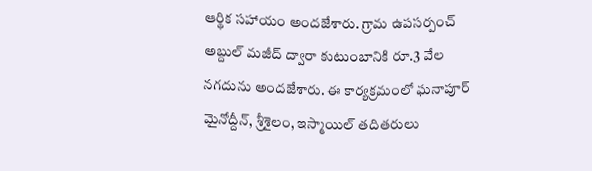ఆర్థిక సహాయం అందజేశారు. గ్రామ ఉపసర్పంచ్ అబ్దుల్ మజీద్ ద్వారా కుటుంబానికి రూ.3 వేల నగదును అందజేశారు. ఈ కార్యక్రమంలో ఘనాపూర్ మైనోద్దీన్, శ్రీశైలం, ఇస్మాయిల్ తదితరులు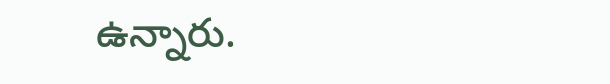ఉన్నారు.